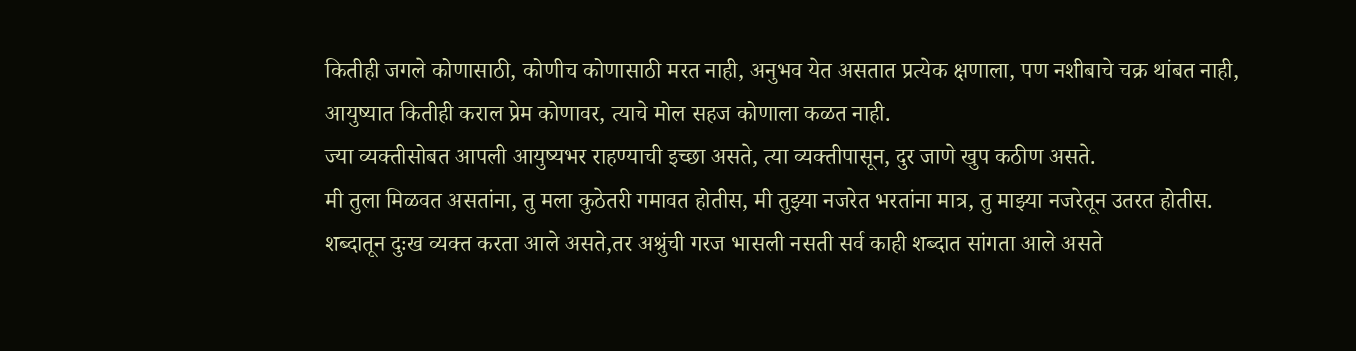कितीही जगले कोणासाठी, कोणीच कोणासाठी मरत नाही, अनुभव येत असतात प्रत्येक क्षणाला, पण नशीबाचे चक्र थांबत नाही, आयुष्यात कितीही कराल प्रेम कोणावर, त्याचे मोल सहज कोणाला कळत नाही.
ज्या व्यक्तीसोबत आपली आयुष्यभर राहण्याची इच्छा असते, त्या व्यक्तीपासून, दुर जाणे खुप कठीण असते.
मी तुला मिळवत असतांना, तु मला कुठेतरी गमावत होतीस, मी तुझ्या नजरेत भरतांना मात्र, तु माझ्या नजरेतून उतरत होतीस.
शब्दातून दुःख व्यक्त करता आले असते,तर अश्रुंची गरज भासली नसती सर्व काही शब्दात सांगता आले असते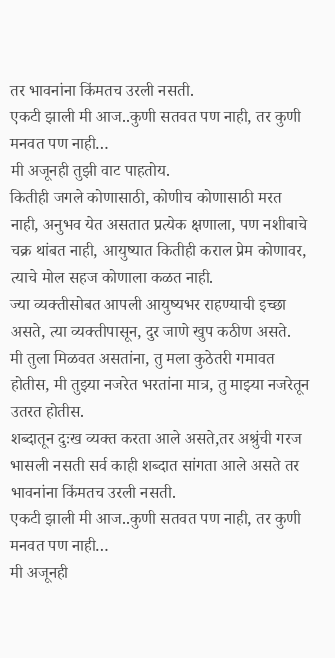तर भावनांना किंमतच उरली नसती.
एकटी झाली मी आज..कुणी सतवत पण नाही, तर कुणी मनवत पण नाही…
मी अजूनही तुझी वाट पाहतोय.
कितीही जगले कोणासाठी, कोणीच कोणासाठी मरत नाही, अनुभव येत असतात प्रत्येक क्षणाला, पण नशीबाचे चक्र थांबत नाही, आयुष्यात कितीही कराल प्रेम कोणावर, त्याचे मोल सहज कोणाला कळत नाही.
ज्या व्यक्तीसोबत आपली आयुष्यभर राहण्याची इच्छा असते, त्या व्यक्तीपासून, दुर जाणे खुप कठीण असते.
मी तुला मिळवत असतांना, तु मला कुठेतरी गमावत होतीस, मी तुझ्या नजरेत भरतांना मात्र, तु माझ्या नजरेतून उतरत होतीस.
शब्दातून दुःख व्यक्त करता आले असते,तर अश्रुंची गरज भासली नसती सर्व काही शब्दात सांगता आले असते तर भावनांना किंमतच उरली नसती.
एकटी झाली मी आज..कुणी सतवत पण नाही, तर कुणी मनवत पण नाही…
मी अजूनही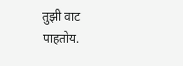तुझी वाट पाहतोय.